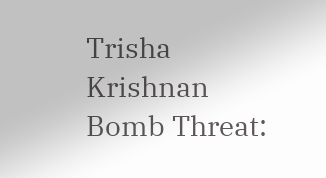Trisha Krishnan Bomb Threat: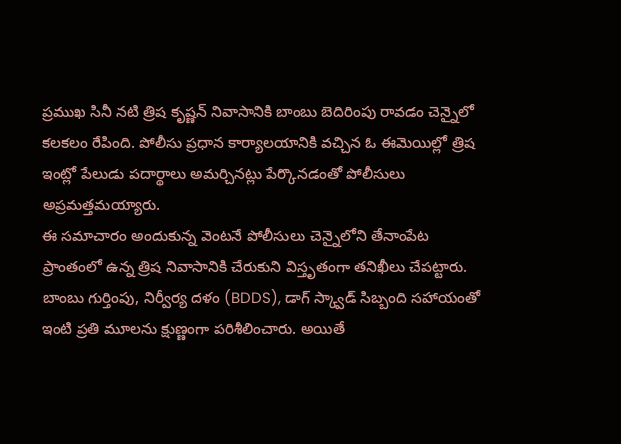ప్రముఖ సినీ నటి త్రిష కృష్ణన్ నివాసానికి బాంబు బెదిరింపు రావడం చెన్నైలో కలకలం రేపింది. పోలీసు ప్రధాన కార్యాలయానికి వచ్చిన ఓ ఈమెయిల్లో త్రిష ఇంట్లో పేలుడు పదార్థాలు అమర్చినట్లు పేర్కొనడంతో పోలీసులు అప్రమత్తమయ్యారు.
ఈ సమాచారం అందుకున్న వెంటనే పోలీసులు చెన్నైలోని తేనాంపేట ప్రాంతంలో ఉన్న త్రిష నివాసానికి చేరుకుని విస్తృతంగా తనిఖీలు చేపట్టారు. బాంబు గుర్తింపు, నిర్వీర్య దళం (BDDS), డాగ్ స్క్వాడ్ సిబ్బంది సహాయంతో ఇంటి ప్రతి మూలను క్షుణ్ణంగా పరిశీలించారు. అయితే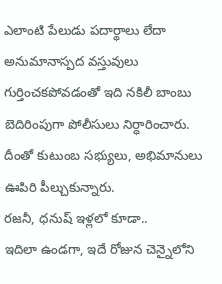ఎలాంటి పేలుడు పదార్థాలు లేదా అనుమానాస్పద వస్తువులు గుర్తించకపోవడంతో ఇది నకిలీ బాంబు బెదిరింపుగా పోలీసులు నిర్ధారించారు. దీంతో కుటుంబ సభ్యులు, అభిమానులు ఊపిరి పీల్చుకున్నారు.
రజనీ, ధనుష్ ఇళ్లలో కూడా..
ఇదిలా ఉండగా, ఇదే రోజున చెన్నైలోని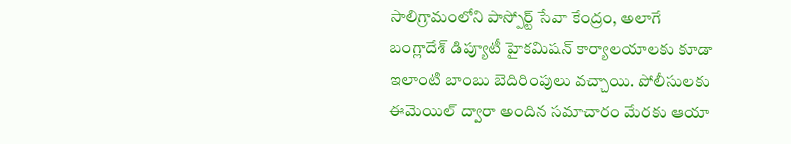సాలిగ్రామంలోని పాస్పోర్ట్ సేవా కేంద్రం, అలాగే బంగ్లాదేశ్ డిప్యూటీ హైకమిషన్ కార్యాలయాలకు కూడా ఇలాంటి బాంబు బెదిరింపులు వచ్చాయి. పోలీసులకు ఈమెయిల్ ద్వారా అందిన సమాచారం మేరకు ఆయా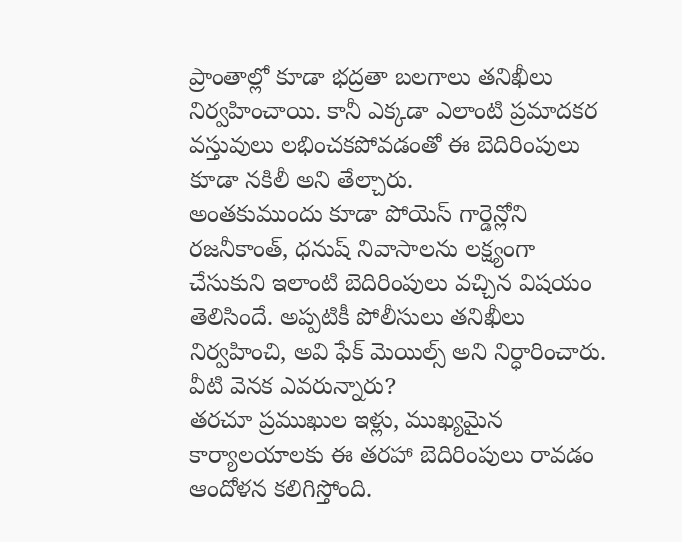ప్రాంతాల్లో కూడా భద్రతా బలగాలు తనిఖీలు నిర్వహించాయి. కానీ ఎక్కడా ఎలాంటి ప్రమాదకర వస్తువులు లభించకపోవడంతో ఈ బెదిరింపులు కూడా నకిలీ అని తేల్చారు.
అంతకుముందు కూడా పోయెస్ గార్డెన్లోని రజనీకాంత్, ధనుష్ నివాసాలను లక్ష్యంగా చేసుకుని ఇలాంటి బెదిరింపులు వచ్చిన విషయం తెలిసిందే. అప్పటికీ పోలీసులు తనిఖీలు నిర్వహించి, అవి ఫేక్ మెయిల్స్ అని నిర్ధారించారు.
వీటి వెనక ఎవరున్నారు?
తరచూ ప్రముఖుల ఇళ్లు, ముఖ్యమైన కార్యాలయాలకు ఈ తరహా బెదిరింపులు రావడం ఆందోళన కలిగిస్తోంది.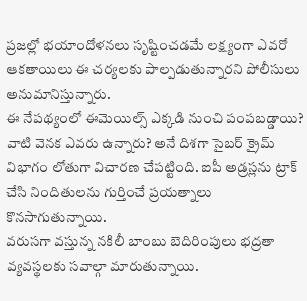ప్రజల్లో భయాందోళనలు సృష్టించడమే లక్ష్యంగా ఎవరో ఆకతాయిలు ఈ చర్యలకు పాల్పడుతున్నారని పోలీసులు అనుమానిస్తున్నారు.
ఈ నేపథ్యంలో ఈమెయిల్స్ ఎక్కడి నుంచి పంపబడ్డాయి? వాటి వెనక ఎవరు ఉన్నారు? అనే దిశగా సైబర్ క్రైమ్ విభాగం లోతుగా విచారణ చేపట్టింది. ఐపీ అడ్రస్లను ట్రాక్ చేసి నిందితులను గుర్తించే ప్రయత్నాలు కొనసాగుతున్నాయి.
వరుసగా వస్తున్న నకిలీ బాంబు బెదిరింపులు భద్రతా వ్యవస్థలకు సవాల్గా మారుతున్నాయి.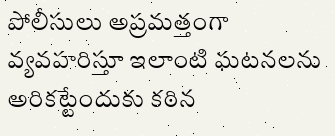పోలీసులు అప్రమత్తంగా వ్యవహరిస్తూ ఇలాంటి ఘటనలను అరికట్టేందుకు కఠిన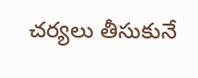చర్యలు తీసుకునే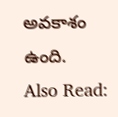అవకాశం ఉంది.
Also Read: